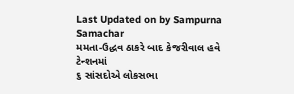Last Updated on by Sampurna Samachar
મમતા-ઉદ્ધવ ઠાકરે બાદ કેજરીવાલ હવે ટેન્શનમાં
૬ સાંસદોએ લોકસભા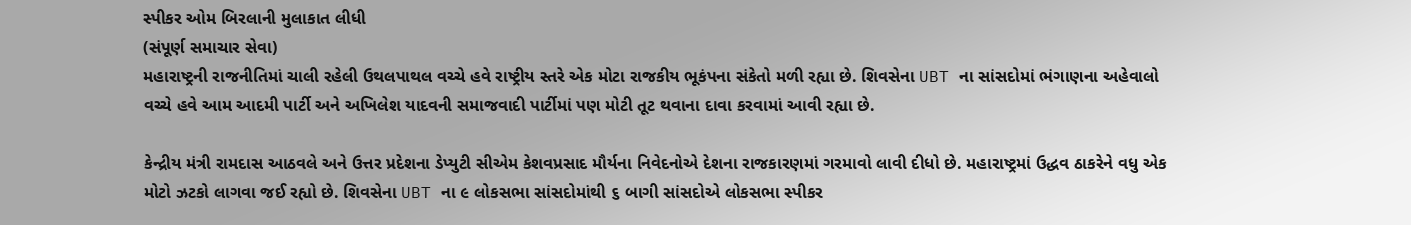સ્પીકર ઓમ બિરલાની મુલાકાત લીધી
(સંપૂર્ણ સમાચાર સેવા)
મહારાષ્ટ્રની રાજનીતિમાં ચાલી રહેલી ઉથલપાથલ વચ્ચે હવે રાષ્ટ્રીય સ્તરે એક મોટા રાજકીય ભૂકંપના સંકેતો મળી રહ્યા છે. શિવસેના UBT ના સાંસદોમાં ભંગાણના અહેવાલો વચ્ચે હવે આમ આદમી પાર્ટી અને અખિલેશ યાદવની સમાજવાદી પાર્ટીમાં પણ મોટી તૂટ થવાના દાવા કરવામાં આવી રહ્યા છે.

કેન્દ્રીય મંત્રી રામદાસ આઠવલે અને ઉત્તર પ્રદેશના ડેપ્યુટી સીએમ કેશવપ્રસાદ મૌર્યના નિવેદનોએ દેશના રાજકારણમાં ગરમાવો લાવી દીધો છે. મહારાષ્ટ્રમાં ઉદ્ધવ ઠાકરેને વધુ એક મોટો ઝટકો લાગવા જઈ રહ્યો છે. શિવસેના UBT ના ૯ લોકસભા સાંસદોમાંથી ૬ બાગી સાંસદોએ લોકસભા સ્પીકર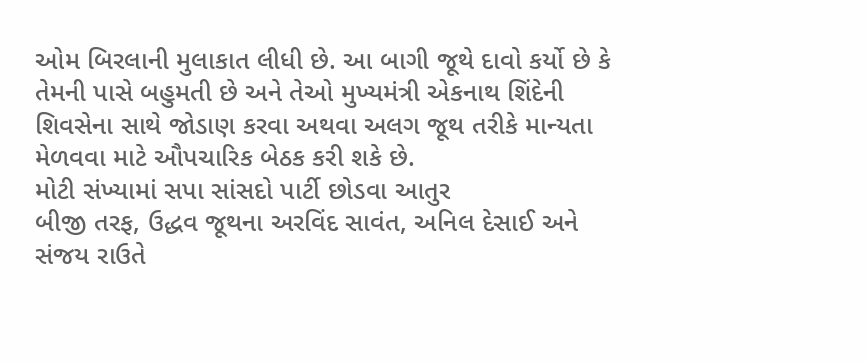ઓમ બિરલાની મુલાકાત લીધી છે. આ બાગી જૂથે દાવો કર્યો છે કે તેમની પાસે બહુમતી છે અને તેઓ મુખ્યમંત્રી એકનાથ શિંદેની શિવસેના સાથે જોડાણ કરવા અથવા અલગ જૂથ તરીકે માન્યતા મેળવવા માટે ઔપચારિક બેઠક કરી શકે છે.
મોટી સંખ્યામાં સપા સાંસદો પાર્ટી છોડવા આતુર
બીજી તરફ, ઉદ્ધવ જૂથના અરવિંદ સાવંત, અનિલ દેસાઈ અને સંજય રાઉતે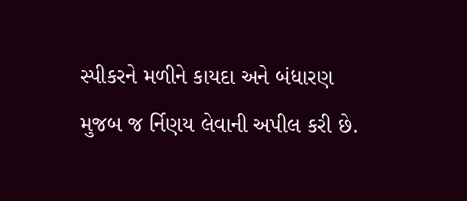સ્પીકરને મળીને કાયદા અને બંધારણ મુજબ જ ર્નિણય લેવાની અપીલ કરી છે.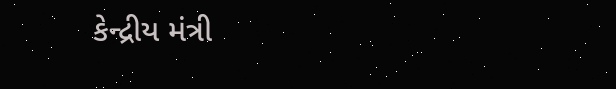કેન્દ્રીય મંત્રી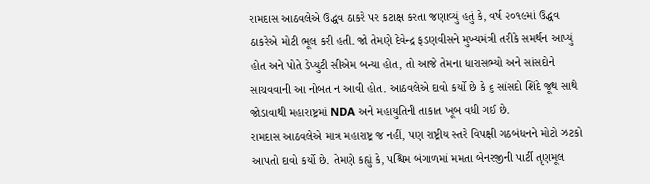રામદાસ આઠવલેએ ઉદ્ધવ ઠાકરે પર કટાક્ષ કરતા જણાવ્યું હતું કે, વર્ષ ૨૦૧૯માં ઉદ્ધવ ઠાકરેએ મોટી ભૂલ કરી હતી. જો તેમણે દેવેન્દ્ર ફડણવીસને મુખ્યમંત્રી તરીકે સમર્થન આપ્યું હોત અને પોતે ડેપ્યુટી સીએમ બન્યા હોત, તો આજે તેમના ધારાસભ્યો અને સાંસદોને સાચવવાની આ નોબત ન આવી હોત. આઠવલેએ દાવો કર્યો છે કે ૬ સાંસદો શિંદે જૂથ સાથે જોડાવાથી મહારાષ્ટ્રમાં NDA અને મહાયુતિની તાકાત ખૂબ વધી ગઈ છે.
રામદાસ આઠવલેએ માત્ર મહારાષ્ટ્ર જ નહીં, પણ રાષ્ટ્રીય સ્તરે વિપક્ષી ગઠબંધનને મોટો ઝટકો આપતો દાવો કર્યો છે. તેમણે કહ્યું કે, પશ્ચિમ બંગાળમાં મમતા બેનરજીની પાર્ટી તૃણમૂલ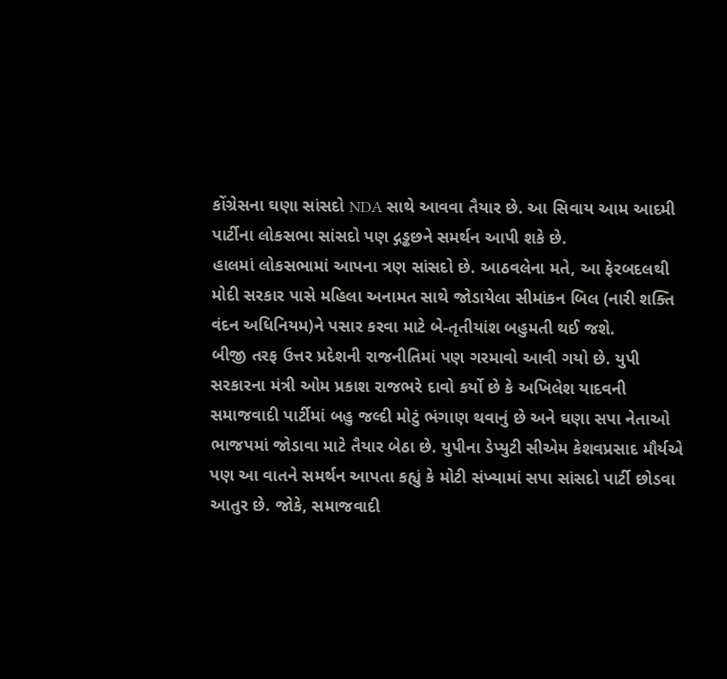કોંગ્રેસના ઘણા સાંસદો NDA સાથે આવવા તૈયાર છે. આ સિવાય આમ આદમી પાર્ટીના લોકસભા સાંસદો પણ દ્ગડ્ઢછને સમર્થન આપી શકે છે.
હાલમાં લોકસભામાં આપના ત્રણ સાંસદો છે. આઠવલેના મતે, આ ફેરબદલથી મોદી સરકાર પાસે મહિલા અનામત સાથે જોડાયેલા સીમાંકન બિલ (નારી શક્તિ વંદન અધિનિયમ)ને પસાર કરવા માટે બે-તૃતીયાંશ બહુમતી થઈ જશે.
બીજી તરફ ઉત્તર પ્રદેશની રાજનીતિમાં પણ ગરમાવો આવી ગયો છે. યુપી સરકારના મંત્રી ઓમ પ્રકાશ રાજભરે દાવો કર્યો છે કે અખિલેશ યાદવની સમાજવાદી પાર્ટીમાં બહુ જલ્દી મોટું ભંગાણ થવાનું છે અને ઘણા સપા નેતાઓ ભાજપમાં જોડાવા માટે તૈયાર બેઠા છે. યુપીના ડેપ્યુટી સીએમ કેશવપ્રસાદ મૌર્યએ પણ આ વાતને સમર્થન આપતા કહ્યું કે મોટી સંખ્યામાં સપા સાંસદો પાર્ટી છોડવા આતુર છે. જોકે, સમાજવાદી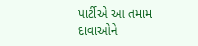પાર્ટીએ આ તમામ દાવાઓને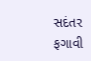સદંતર ફગાવી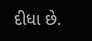દીધા છે.